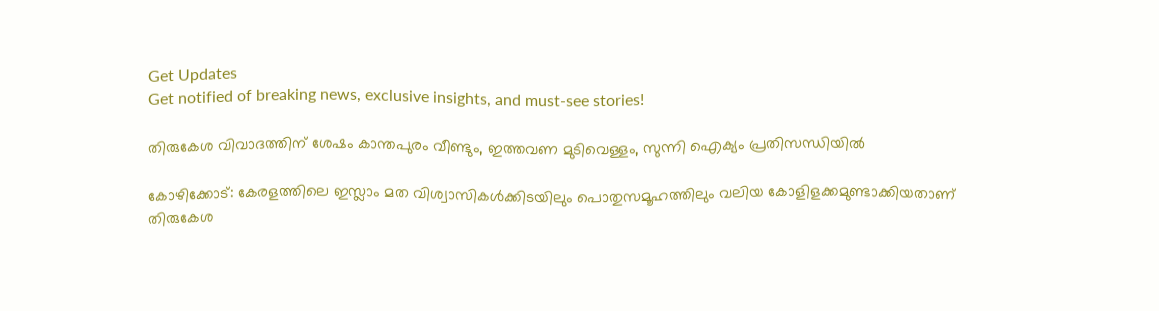Get Updates
Get notified of breaking news, exclusive insights, and must-see stories!

തിരുകേശ വിവാദത്തിന് ശേഷം കാന്തപുരം വീണ്ടും, ഇത്തവണ മുടിവെള്ളം, സുന്നി ഐക്യം പ്രതിസന്ധിയിൽ

കോഴിക്കോട്: കേരളത്തിലെ ഇസ്ലാം മത വിശ്വാസികള്‍ക്കിടയിലും പൊതുസമൂഹത്തിലും വലിയ കോളിളക്കമുണ്ടാക്കിയതാണ് തിരുകേശ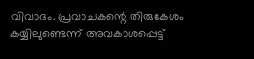വിവാദം. പ്രവാചകന്റെ തിരുകേശം കയ്യിലുണ്ടെന്ന് അവകാശപ്പെട്ട്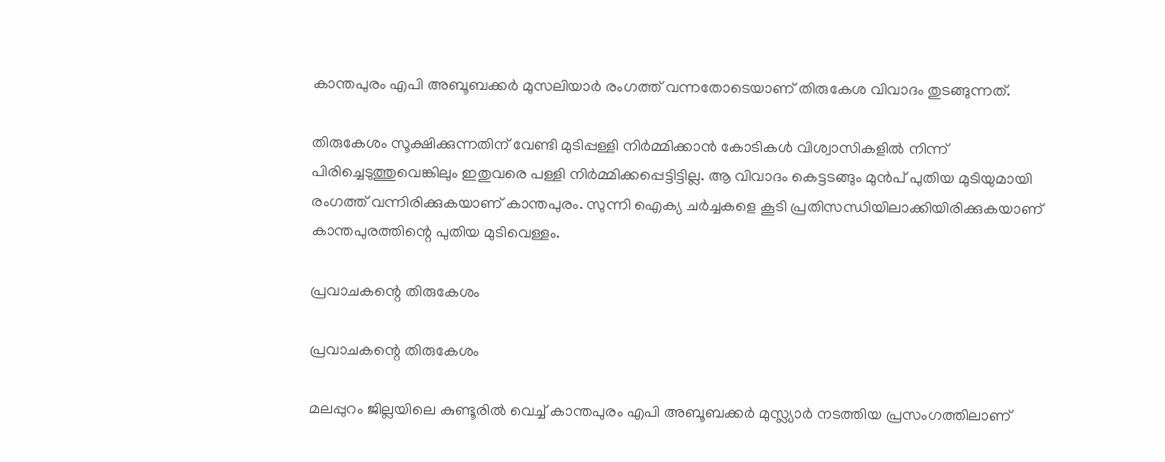കാന്തപുരം എപി അബൂബക്കര്‍ മുസലിയാര്‍ രംഗത്ത് വന്നതോടെയാണ് തിരുകേശ വിവാദം തുടങ്ങുന്നത്.

തിരുകേശം സൂക്ഷിക്കുന്നതിന് വേണ്ടി മുടിപ്പള്ളി നിര്‍മ്മിക്കാന്‍ കോടികള്‍ വിശ്വാസികളില്‍ നിന്ന് പിരിച്ചെടുത്തുവെങ്കിലും ഇതുവരെ പള്ളി നിര്‍മ്മിക്കപ്പെട്ടിട്ടില്ല. ആ വിവാദം കെട്ടടങ്ങും മുന്‍പ് പുതിയ മുടിയുമായി രംഗത്ത് വന്നിരിക്കുകയാണ് കാന്തപുരം. സുന്നി ഐക്യ ചര്‍ച്ചകളെ കൂടി പ്രതിസന്ധിയിലാക്കിയിരിക്കുകയാണ് കാന്തപുരത്തിന്റെ പുതിയ മുടിവെള്ളം.

പ്രവാചകന്റെ തിരുകേശം

പ്രവാചകന്റെ തിരുകേശം

മലപ്പുറം ജില്ലയിലെ കുണ്ടൂരില്‍ വെച്ച് കാന്തപുരം എപി അബൂബക്കര്‍ മുസ്ല്യാര്‍ നടത്തിയ പ്രസംഗത്തിലാണ്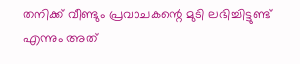തനിക്ക് വീണ്ടും പ്രവാചകന്റെ മുടി ലഭിച്ചിട്ടുണ്ട് എന്നും അത്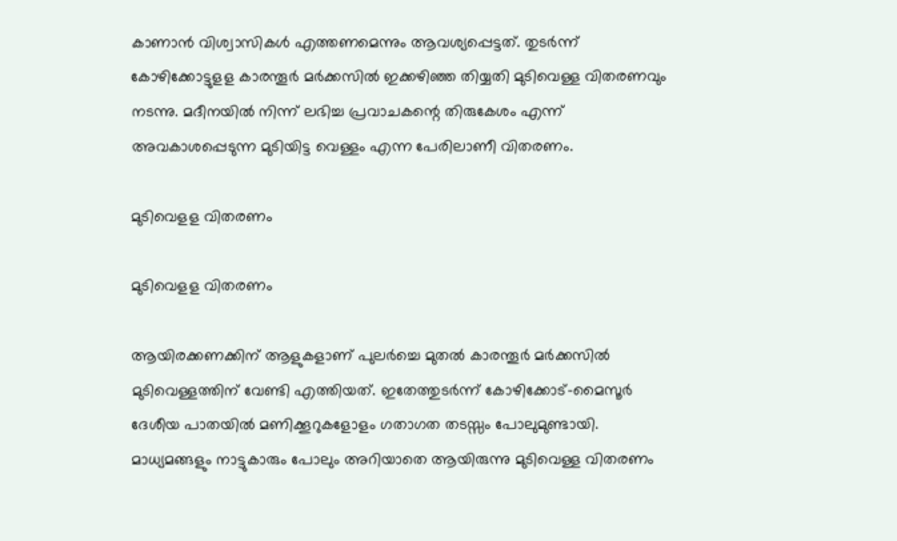കാണാന്‍ വിശ്വാസികള്‍ എത്തണമെന്നും ആവശ്യപ്പെട്ടത്. തുടര്‍ന്ന് കോഴിക്കോട്ടുളള കാരന്തൂര്‍ മര്‍ക്കസില്‍ ഇക്കഴിഞ്ഞ തിയ്യതി മുടിവെള്ള വിതരണവും നടന്നു. മദീനയിൽ നിന്ന് ലഭിച്ച പ്രവാചകന്റെ തിരുകേശം എന്ന് അവകാശപ്പെടുന്ന മുടിയിട്ട വെള്ളം എന്ന പേരിലാണീ വിതരണം.

മുടിവെളള വിതരണം

മുടിവെളള വിതരണം

ആയിരക്കണക്കിന് ആളുകളാണ് പുലര്‍ച്ചെ മുതല്‍ കാരന്തൂര്‍ മര്‍ക്കസില്‍ മുടിവെള്ളത്തിന് വേണ്ടി എത്തിയത്. ഇതേത്തുടര്‍ന്ന് കോഴിക്കോട്-മൈസൂര്‍ ദേശീയ പാതയില്‍ മണിക്കൂറുകളോളം ഗതാഗത തടസ്സം പോലുമുണ്ടായി. മാധ്യമങ്ങളും നാട്ടുകാരും പോലും അറിയാതെ ആയിരുന്നു മുടിവെള്ള വിതരണം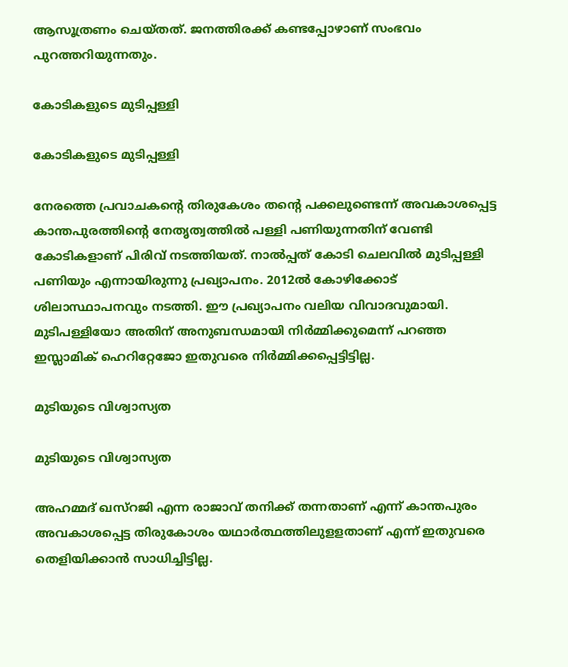ആസൂത്രണം ചെയ്തത്. ജനത്തിരക്ക് കണ്ടപ്പോഴാണ് സംഭവം പുറത്തറിയുന്നതും.

കോടികളുടെ മുടിപ്പള്ളി

കോടികളുടെ മുടിപ്പള്ളി

നേരത്തെ പ്രവാചകന്റെ തിരുകേശം തന്റെ പക്കലുണ്ടെന്ന് അവകാശപ്പെട്ട കാന്തപുരത്തിന്റെ നേതൃത്വത്തില്‍ പള്ളി പണിയുന്നതിന് വേണ്ടി കോടികളാണ് പിരിവ് നടത്തിയത്. നാല്‍പ്പത് കോടി ചെലവില്‍ മുടിപ്പള്ളി പണിയും എന്നായിരുന്നു പ്രഖ്യാപനം. 2012ല്‍ കോഴിക്കോട് ശിലാസ്ഥാപനവും നടത്തി. ഈ പ്രഖ്യാപനം വലിയ വിവാദവുമായി. മുടിപള്ളിയോ അതിന് അനുബന്ധമായി നിര്‍മ്മിക്കുമെന്ന് പറഞ്ഞ ഇസ്ലാമിക് ഹെറിറ്റേജോ ഇതുവരെ നിർമ്മിക്കപ്പെട്ടിട്ടില്ല.

മുടിയുടെ വിശ്വാസ്യത

മുടിയുടെ വിശ്വാസ്യത

അഹമ്മദ് ഖസ്‌റജി എന്ന രാജാവ് തനിക്ക് തന്നതാണ് എന്ന് കാന്തപുരം അവകാശപ്പെട്ട തിരുകോശം യഥാര്‍ത്ഥത്തിലുളളതാണ് എന്ന് ഇതുവരെ തെളിയിക്കാന്‍ സാധിച്ചിട്ടില്ല.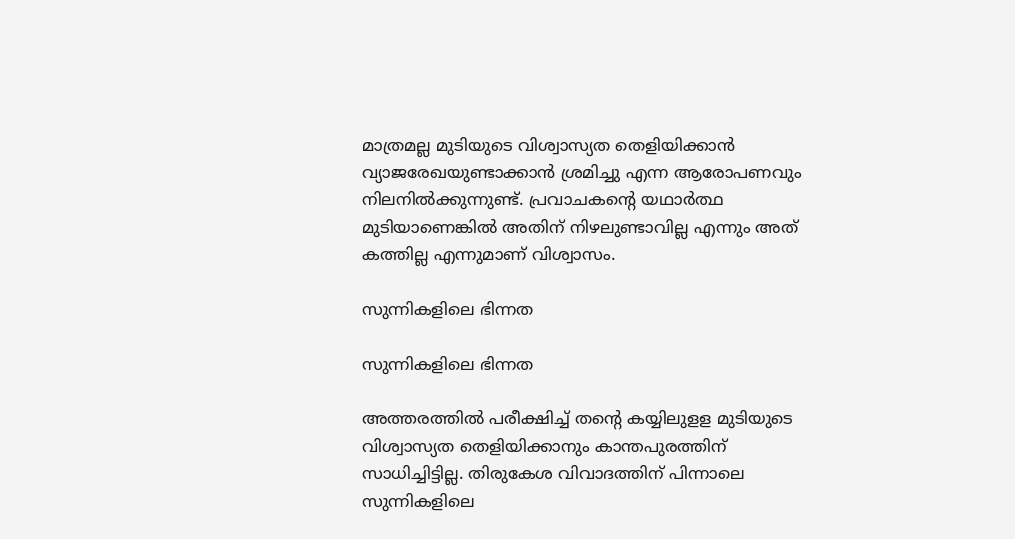മാത്രമല്ല മുടിയുടെ വിശ്വാസ്യത തെളിയിക്കാന്‍ വ്യാജരേഖയുണ്ടാക്കാന്‍ ശ്രമിച്ചു എന്ന ആരോപണവും നിലനില്‍ക്കുന്നുണ്ട്. പ്രവാചകന്റെ യഥാര്‍ത്ഥ മുടിയാണെങ്കില്‍ അതിന് നിഴലുണ്ടാവില്ല എന്നും അത് കത്തില്ല എന്നുമാണ് വിശ്വാസം.

സുന്നികളിലെ ഭിന്നത

സുന്നികളിലെ ഭിന്നത

അത്തരത്തില്‍ പരീക്ഷിച്ച് തന്റെ കയ്യിലുളള മുടിയുടെ വിശ്വാസ്യത തെളിയിക്കാനും കാന്തപുരത്തിന് സാധിച്ചിട്ടില്ല. തിരുകേശ വിവാദത്തിന് പിന്നാലെ സുന്നികളിലെ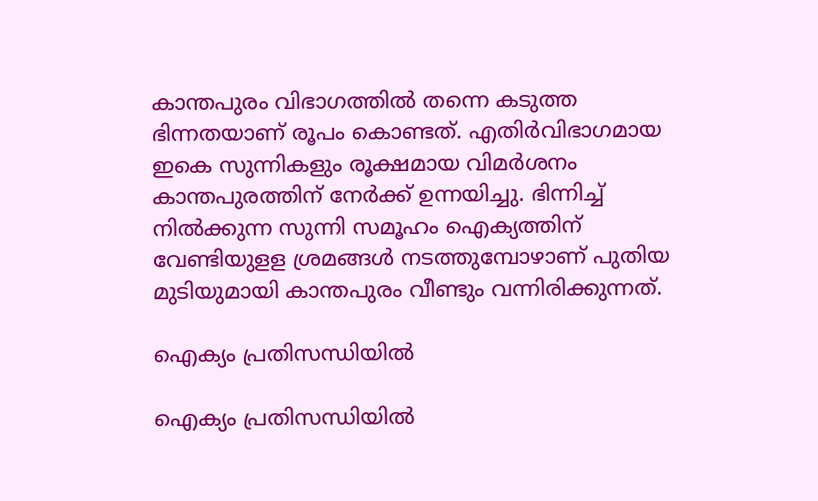കാന്തപുരം വിഭാഗത്തില്‍ തന്നെ കടുത്ത ഭിന്നതയാണ് രൂപം കൊണ്ടത്. എതിര്‍വിഭാഗമായ ഇകെ സുന്നികളും രൂക്ഷമായ വിമര്‍ശനം കാന്തപുരത്തിന് നേര്‍ക്ക് ഉന്നയിച്ചു. ഭിന്നിച്ച് നില്‍ക്കുന്ന സുന്നി സമൂഹം ഐക്യത്തിന് വേണ്ടിയുളള ശ്രമങ്ങള്‍ നടത്തുമ്പോഴാണ് പുതിയ മുടിയുമായി കാന്തപുരം വീണ്ടും വന്നിരിക്കുന്നത്.

ഐക്യം പ്രതിസന്ധിയിൽ

ഐക്യം പ്രതിസന്ധിയിൽ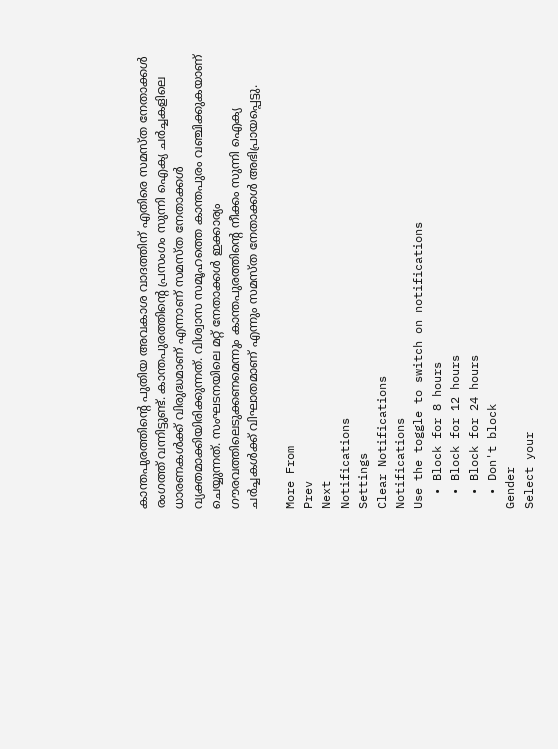കാന്തപുരത്തിന്റെ പുതിയ അവകാശ വാദത്തിന് എതിരെ സമസ്ത നേതാക്കള്‍ രംഗത്ത് വന്നിട്ടുണ്ട്. കാന്തപുരത്തിന്റെ പ്രസംഗം സുന്നി ഐക്യ ചര്‍ച്ചകളിലെ ധാരണകള്‍ക്ക് വിരുദ്ധമാണ് എന്നാണ് സമസ്ത നേതാക്കള്‍ വ്യക്തമാക്കിയിരിക്കുന്നത്. വിശ്വാസ സമൂഹത്തെ കാന്തപുരം വഞ്ചിക്കുകയാണ് ചെയ്യുന്നത്. സംഘടനയിലെ മറ്റ് നേതാക്കള്‍ ഇക്കാര്യം ഗൗരവത്തിലെടുക്കണമെന്നും കാന്തപുരത്തിന്റെ നീക്കം സുന്നി ഐക്യ ചര്‍ച്ചകള്‍ക്ക് വിഘാതമാണ് എന്നും സമസ്ത നേതാക്കള്‍ അഭിപ്രായപ്പെട്ടു.

More From
Prev
Next
Notifications
Settings
Clear Notifications
Notifications
Use the toggle to switch on notifications
  • Block for 8 hours
  • Block for 12 hours
  • Block for 24 hours
  • Don't block
Gender
Select your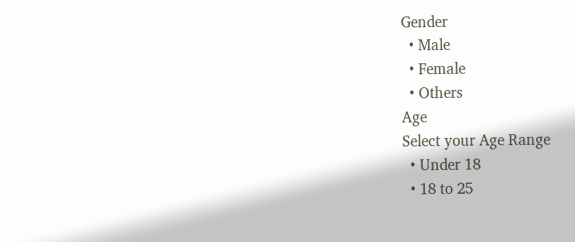Gender
  • Male
  • Female
  • Others
Age
Select your Age Range
  • Under 18
  • 18 to 25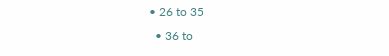• 26 to 35
  • 36 to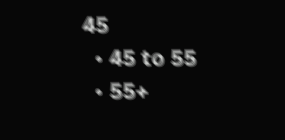45
  • 45 to 55
  • 55+